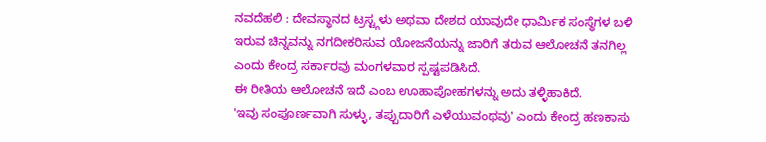ನವದೆಹಲಿ : ದೇವಸ್ಥಾನದ ಟ್ರಸ್ಟ್ಗಳು ಅಥವಾ ದೇಶದ ಯಾವುದೇ ಧಾರ್ಮಿಕ ಸಂಸ್ಥೆಗಳ ಬಳಿ ಇರುವ ಚಿನ್ನವನ್ನು ನಗದೀಕರಿಸುವ ಯೋಜನೆಯನ್ನು ಜಾರಿಗೆ ತರುವ ಆಲೋಚನೆ ತನಗಿಲ್ಲ ಎಂದು ಕೇಂದ್ರ ಸರ್ಕಾರವು ಮಂಗಳವಾರ ಸ್ಪಷ್ಟಪಡಿಸಿದೆ.
ಈ ರೀತಿಯ ಆಲೋಚನೆ ಇದೆ ಎಂಬ ಊಹಾಪೋಹಗಳನ್ನು ಅದು ತಳ್ಳಿಹಾಕಿದೆ.
'ಇವು ಸಂಪೂರ್ಣವಾಗಿ ಸುಳ್ಳು, ತಪ್ಪುದಾರಿಗೆ ಎಳೆಯುವಂಥವು' ಎಂದು ಕೇಂದ್ರ ಹಣಕಾಸು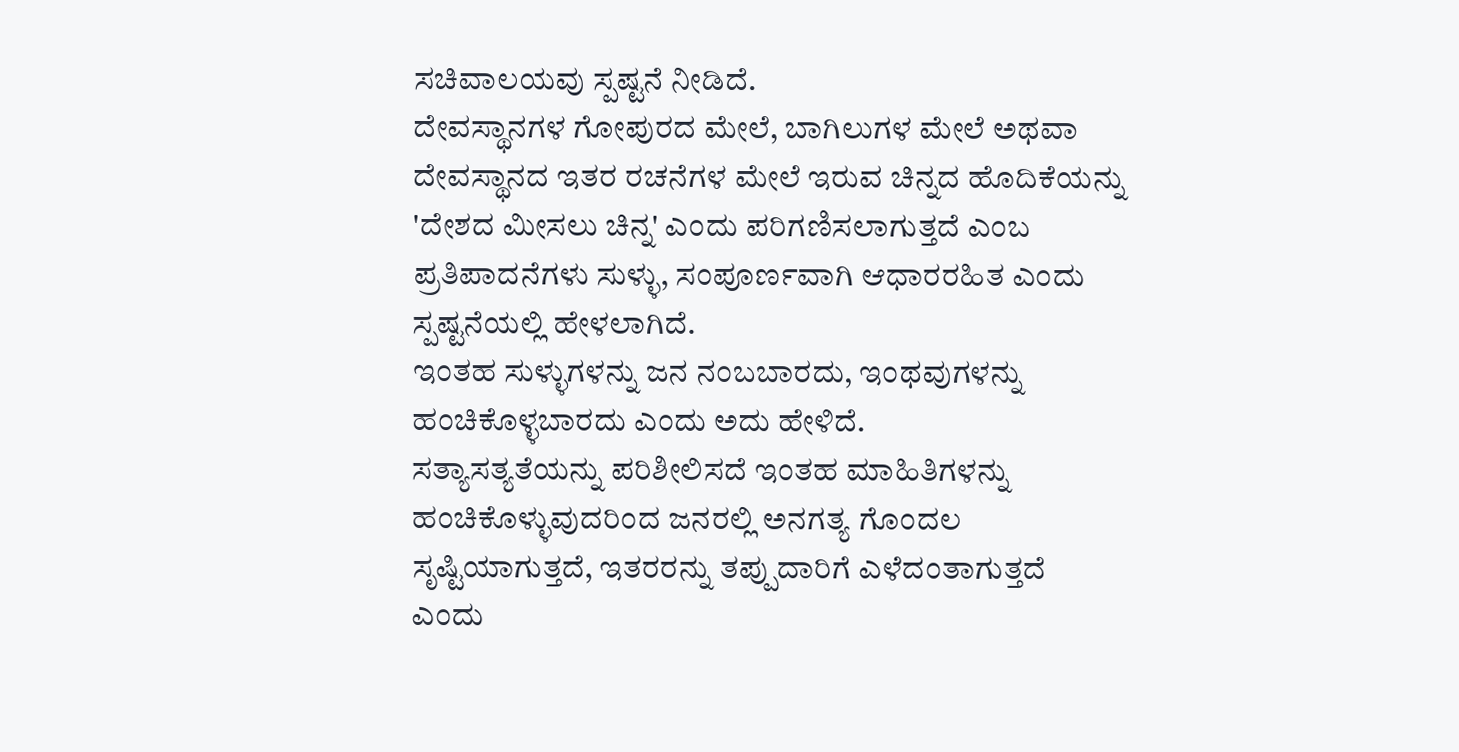ಸಚಿವಾಲಯವು ಸ್ಪಷ್ಟನೆ ನೀಡಿದೆ.
ದೇವಸ್ಥಾನಗಳ ಗೋಪುರದ ಮೇಲೆ, ಬಾಗಿಲುಗಳ ಮೇಲೆ ಅಥವಾ ದೇವಸ್ಥಾನದ ಇತರ ರಚನೆಗಳ ಮೇಲೆ ಇರುವ ಚಿನ್ನದ ಹೊದಿಕೆಯನ್ನು 'ದೇಶದ ಮೀಸಲು ಚಿನ್ನ' ಎಂದು ಪರಿಗಣಿಸಲಾಗುತ್ತದೆ ಎಂಬ ಪ್ರತಿಪಾದನೆಗಳು ಸುಳ್ಳು, ಸಂಪೂರ್ಣವಾಗಿ ಆಧಾರರಹಿತ ಎಂದು ಸ್ಪಷ್ಟನೆಯಲ್ಲಿ ಹೇಳಲಾಗಿದೆ.
ಇಂತಹ ಸುಳ್ಳುಗಳನ್ನು ಜನ ನಂಬಬಾರದು, ಇಂಥವುಗಳನ್ನು ಹಂಚಿಕೊಳ್ಳಬಾರದು ಎಂದು ಅದು ಹೇಳಿದೆ.
ಸತ್ಯಾಸತ್ಯತೆಯನ್ನು ಪರಿಶೀಲಿಸದೆ ಇಂತಹ ಮಾಹಿತಿಗಳನ್ನು ಹಂಚಿಕೊಳ್ಳುವುದರಿಂದ ಜನರಲ್ಲಿ ಅನಗತ್ಯ ಗೊಂದಲ ಸೃಷ್ಟಿಯಾಗುತ್ತದೆ, ಇತರರನ್ನು ತಪ್ಪುದಾರಿಗೆ ಎಳೆದಂತಾಗುತ್ತದೆ ಎಂದು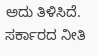ಅದು ತಿಳಿಸಿದೆ.
ಸರ್ಕಾರದ ನೀತಿ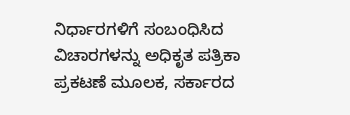ನಿರ್ಧಾರಗಳಿಗೆ ಸಂಬಂಧಿಸಿದ ವಿಚಾರಗಳನ್ನು ಅಧಿಕೃತ ಪತ್ರಿಕಾ ಪ್ರಕಟಣೆ ಮೂಲಕ, ಸರ್ಕಾರದ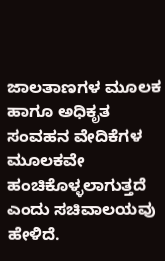ಜಾಲತಾಣಗಳ ಮೂಲಕ ಹಾಗೂ ಅಧಿಕೃತ ಸಂವಹನ ವೇದಿಕೆಗಳ ಮೂಲಕವೇ ಹಂಚಿಕೊಳ್ಳಲಾಗುತ್ತದೆ ಎಂದು ಸಚಿವಾಲಯವು ಹೇಳಿದೆ.